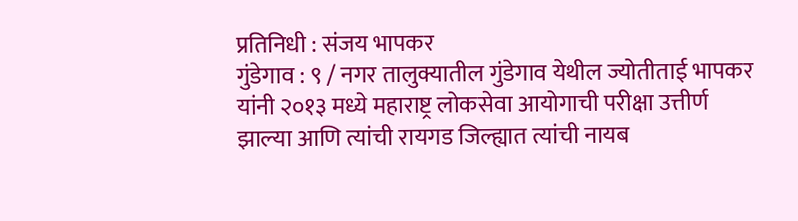प्रतिनिधी : संजय भापकर
गुंडेगाव : ९ / नगर तालुक्यातील गुंडेगाव येथील ज्योतीताई भापकर यांनी २०१३ मध्ये महाराष्ट्र लोकसेवा आयोगाची परीक्षा उत्तीर्ण झाल्या आणि त्यांची रायगड जिल्ह्यात त्यांची नायब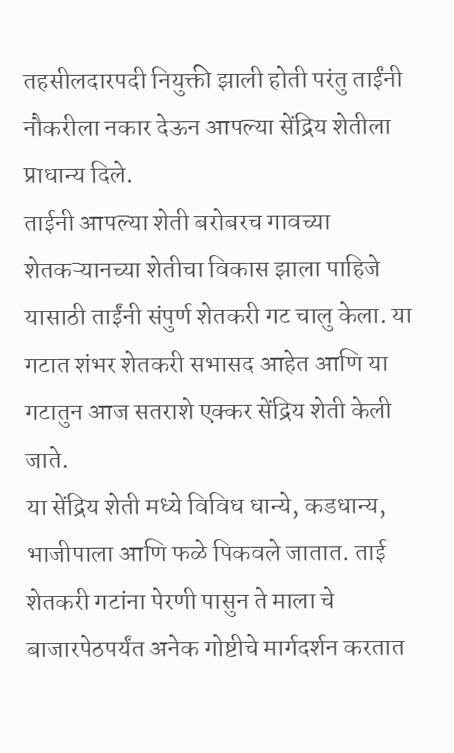तहसीलदारपदी नियुक्ती झाली होती परंतु ताईंनी नौकरीला नकार देऊन आपल्या सेंद्रिय शेतीला प्राधान्य दिले.
ताईनी आपल्या शेती बरोबरच गावच्या शेतकऱ्यानच्या शेतीचा विकास झाला पाहिजे यासाठी ताईंनी संपुर्ण शेतकरी गट चालु केला. या गटात शंभर शेतकरी सभासद आहेत आणि या गटातुन आज सतराशे एक्कर सेंद्रिय शेती केली जाते.
या सेंद्रिय शेती मध्ये विविध धान्ये, कडधान्य, भाजीपाला आणि फळे पिकवले जातात. ताई शेतकरी गटांना पेरणी पासुन ते माला चे बाजारपेठपर्यंत अनेक गोष्टीचे मार्गदर्शन करतात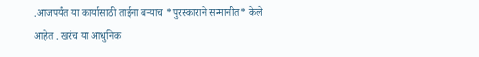.आजपर्यंत या कार्यासाठी ताईना बऱ्याच *पुरस्काराने सन्मानीत* केले आहेत . खरंच या आधुनिक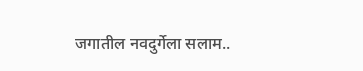जगातील नवदुर्गेला सलाम..